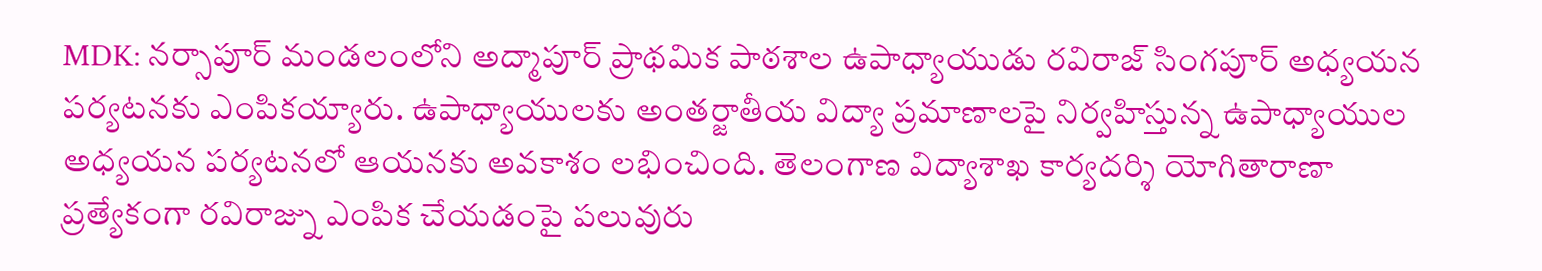MDK: నర్సాపూర్ మండలంలోని అద్మాపూర్ ప్రాథమిక పాఠశాల ఉపాధ్యాయుడు రవిరాజ్ సింగపూర్ అధ్యయన పర్యటనకు ఎంపికయ్యారు. ఉపాధ్యాయులకు అంతర్జాతీయ విద్యా ప్రమాణాలపై నిర్వహిస్తున్న ఉపాధ్యాయుల అధ్యయన పర్యటనలో ఆయనకు అవకాశం లభించింది. తెలంగాణ విద్యాశాఖ కార్యదర్శి యోగితారాణా ప్రత్యేకంగా రవిరాజ్ను ఎంపిక చేయడంపై పలువురు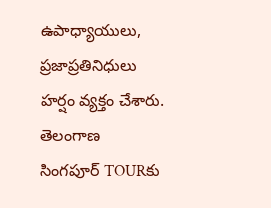ఉపాధ్యాయులు, ప్రజాప్రతినిధులు హర్షం వ్యక్తం చేశారు.
తెలంగాణ
సింగపూర్ TOURకు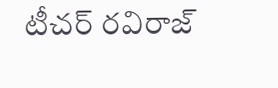టీచర్ రవిరాజ్